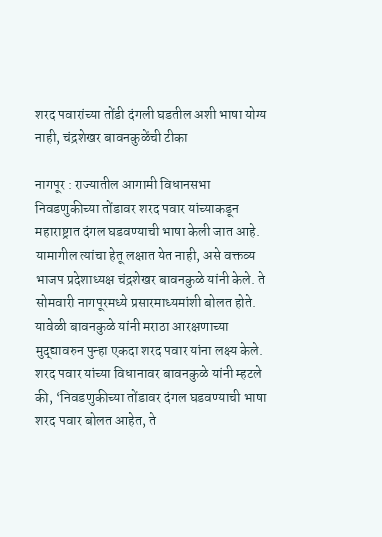शरद पवारांच्या तोंडी दंगली घडतील अशी भाषा योग्य नाही, चंद्रशेखर बावनकुळेंची टीका

नागपूर : राज्यातील आगामी विधानसभा निवडणुकीच्या तोंडावर शरद पवार यांच्याकडून महाराष्ट्रात दंगल घडवण्याची भाषा केली जात आहे. यामागील त्यांचा हेतू लक्षात येत नाही, असे वक्तव्य भाजप प्रदेशाध्यक्ष चंद्रशेखर बावनकुळे यांनी केले. ते सोमवारी नागपूरमध्ये प्रसारमाध्यमांशी बोलत होते. यावेळी बावनकुळे यांनी मराठा आरक्षणाच्या मुद्द्यावरुन पुन्हा एकदा शरद पवार यांना लक्ष्य केले.
शरद पवार यांच्या विधानावर बावनकुळे यांनी म्हटले की, ‘निवडणुकीच्या तोंडावर दंगल घडवण्याची भाषा शरद पवार बोलत आहेत, ते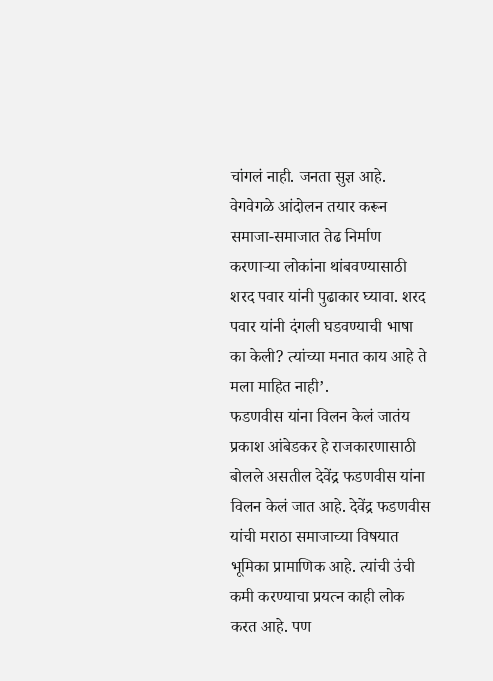चांगलं नाही. जनता सुज्ञ आहे. वेगवेगळे आंदोलन तयार करून समाजा-समाजात तेढ निर्माण करणाऱ्या लोकांना थांबवण्यासाठी शरद पवार यांनी पुढाकार घ्यावा. शरद पवार यांनी दंगली घडवण्याची भाषा का केली? त्यांच्या मनात काय आहे ते मला माहित नाही’.
फडणवीस यांना विलन केलं जातंय
प्रकाश आंबेडकर हे राजकारणासाठी बोलले असतील देवेंद्र फडणवीस यांना विलन केलं जात आहे. देवेंद्र फडणवीस यांची मराठा समाजाच्या विषयात भूमिका प्रामाणिक आहे. त्यांची उंची कमी करण्याचा प्रयत्न काही लोक करत आहे. पण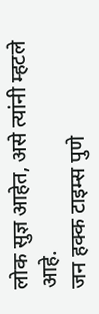लोक सुज्ञ आहेत, असे त्यांनी म्हटले आहे.
जन हक्क टाइम्स पुणे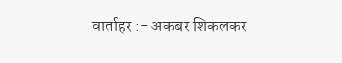वार्ताहर :- अकबर शिकलकर